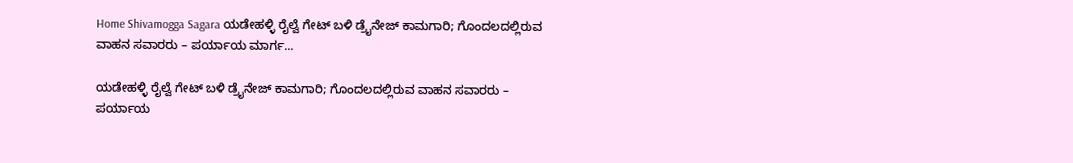Home Shivamogga Sagara ಯಡೇಹಳ್ಳಿ ರೈಲ್ವೆ ಗೇಟ್ ಬಳಿ ಡ್ರೈನೇಜ್ ಕಾಮಗಾರಿ; ಗೊಂದಲದಲ್ಲಿರುವ ವಾಹನ ಸವಾರರು – ಪರ್ಯಾಯ ಮಾರ್ಗ...

ಯಡೇಹಳ್ಳಿ ರೈಲ್ವೆ ಗೇಟ್ ಬಳಿ ಡ್ರೈನೇಜ್ ಕಾಮಗಾರಿ; ಗೊಂದಲದಲ್ಲಿರುವ ವಾಹನ ಸವಾರರು – ಪರ್ಯಾಯ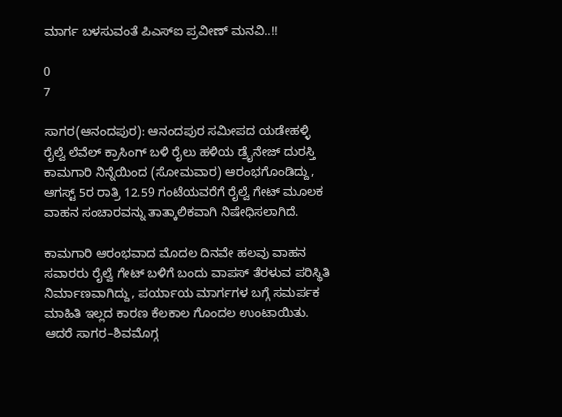ಮಾರ್ಗ ಬಳಸುವಂತೆ ಪಿಎಸ್‌ಐ ಪ್ರವೀಣ್ ಮನವಿ..!!

0
7

ಸಾಗರ(ಆನಂದಪುರ): ಆನಂದಪುರ ಸಮೀಪದ ಯಡೇಹಳ್ಳಿ ರೈಲ್ವೆ ಲೆವೆಲ್ ಕ್ರಾಸಿಂಗ್ ಬಳಿ ರೈಲು ಹಳಿಯ ಡ್ರೈನೇಜ್ ದುರಸ್ತಿ ಕಾಮಗಾರಿ ನಿನ್ನೆಯಿಂದ (ಸೋಮವಾರ) ಆರಂಭಗೊಂಡಿದ್ದು, ಆಗಸ್ಟ್ 5ರ ರಾತ್ರಿ 12.59 ಗಂಟೆಯವರೆಗೆ ರೈಲ್ವೆ ಗೇಟ್ ಮೂಲಕ ವಾಹನ ಸಂಚಾರವನ್ನು ತಾತ್ಕಾಲಿಕವಾಗಿ ನಿಷೇಧಿಸಲಾಗಿದೆ.

ಕಾಮಗಾರಿ ಆರಂಭವಾದ ಮೊದಲ ದಿನವೇ ಹಲವು ವಾಹನ ಸವಾರರು ರೈಲ್ವೆ ಗೇಟ್ ಬಳಿಗೆ ಬಂದು ವಾಪಸ್ ತೆರಳುವ ಪರಿಸ್ಥಿತಿ ನಿರ್ಮಾಣವಾಗಿದ್ದು, ಪರ್ಯಾಯ ಮಾರ್ಗಗಳ ಬಗ್ಗೆ ಸಮರ್ಪಕ ಮಾಹಿತಿ ಇಲ್ಲದ ಕಾರಣ ಕೆಲಕಾಲ ಗೊಂದಲ ಉಂಟಾಯಿತು. ಆದರೆ ಸಾಗರ–ಶಿವಮೊಗ್ಗ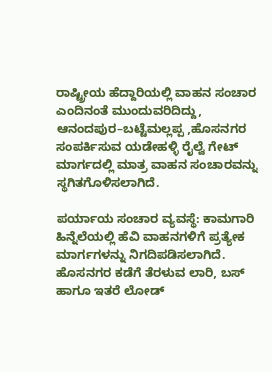ರಾಷ್ಟ್ರೀಯ ಹೆದ್ದಾರಿಯಲ್ಲಿ ವಾಹನ ಸಂಚಾರ ಎಂದಿನಂತೆ ಮುಂದುವರಿದಿದ್ದು, ಆನಂದಪುರ–ಬಟ್ಟೆಮಲ್ಲಪ್ಪ ,ಹೊಸನಗರ ಸಂಪರ್ಕಿಸುವ ಯಡೇಹಳ್ಳಿ ರೈಲ್ವೆ ಗೇಟ್ ಮಾರ್ಗದಲ್ಲಿ ಮಾತ್ರ ವಾಹನ ಸಂಚಾರವನ್ನು ಸ್ಥಗಿತಗೊಳಿಸಲಾಗಿದೆ.

ಪರ್ಯಾಯ ಸಂಚಾರ ವ್ಯವಸ್ಥೆ: ಕಾಮಗಾರಿ ಹಿನ್ನೆಲೆಯಲ್ಲಿ ಹೆವಿ ವಾಹನಗಳಿಗೆ ಪ್ರತ್ಯೇಕ ಮಾರ್ಗಗಳನ್ನು ನಿಗದಿಪಡಿಸಲಾಗಿದೆ. ಹೊಸನಗರ ಕಡೆಗೆ ತೆರಳುವ ಲಾರಿ, ಬಸ್ ಹಾಗೂ ಇತರೆ ಲೋಡ್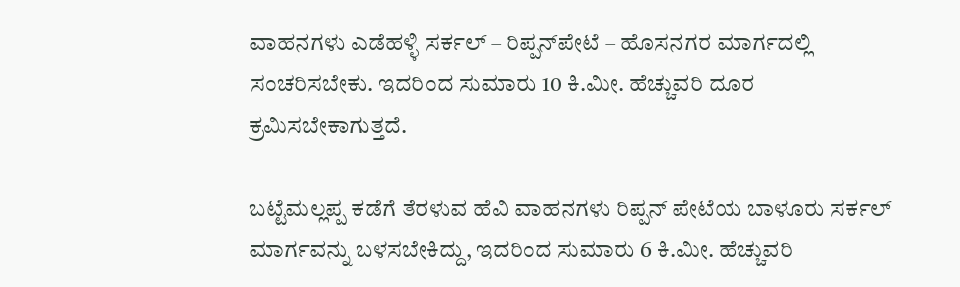ವಾಹನಗಳು ಎಡೆಹಳ್ಳಿ ಸರ್ಕಲ್ – ರಿಪ್ಪನ್‌ಪೇಟೆ – ಹೊಸನಗರ ಮಾರ್ಗದಲ್ಲಿ ಸಂಚರಿಸಬೇಕು. ಇದರಿಂದ ಸುಮಾರು 10 ಕಿ.ಮೀ. ಹೆಚ್ಚುವರಿ ದೂರ ಕ್ರಮಿಸಬೇಕಾಗುತ್ತದೆ.

ಬಟ್ಟೆಮಲ್ಲಪ್ಪ ಕಡೆಗೆ ತೆರಳುವ ಹೆವಿ ವಾಹನಗಳು ರಿಪ್ಪನ್ ಪೇಟೆಯ ಬಾಳೂರು ಸರ್ಕಲ್ ಮಾರ್ಗವನ್ನು ಬಳಸಬೇಕಿದ್ದು, ಇದರಿಂದ ಸುಮಾರು 6 ಕಿ.ಮೀ. ಹೆಚ್ಚುವರಿ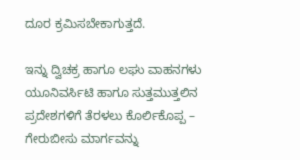ದೂರ ಕ್ರಮಿಸಬೇಕಾಗುತ್ತದೆ.

ಇನ್ನು ದ್ವಿಚಕ್ರ ಹಾಗೂ ಲಘು ವಾಹನಗಳು ಯೂನಿವರ್ಸಿಟಿ ಹಾಗೂ ಸುತ್ತಮುತ್ತಲಿನ ಪ್ರದೇಶಗಳಿಗೆ ತೆರಳಲು ಕೊರ್ಲಿಕೊಪ್ಪ – ಗೇರುಬೀಸು ಮಾರ್ಗವನ್ನು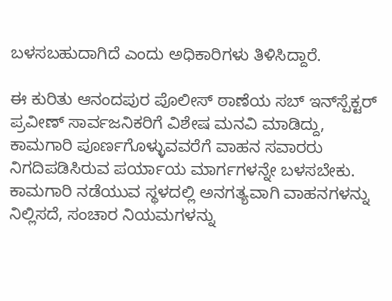ಬಳಸಬಹುದಾಗಿದೆ ಎಂದು ಅಧಿಕಾರಿಗಳು ತಿಳಿಸಿದ್ದಾರೆ.

ಈ ಕುರಿತು ಆನಂದಪುರ ಪೊಲೀಸ್ ಠಾಣೆಯ ಸಬ್ ಇನ್‌ಸ್ಪೆಕ್ಟರ್ ಪ್ರವೀಣ್ ಸಾರ್ವಜನಿಕರಿಗೆ ವಿಶೇಷ ಮನವಿ ಮಾಡಿದ್ದು, ಕಾಮಗಾರಿ ಪೂರ್ಣಗೊಳ್ಳುವವರೆಗೆ ವಾಹನ ಸವಾರರು ನಿಗದಿಪಡಿಸಿರುವ ಪರ್ಯಾಯ ಮಾರ್ಗಗಳನ್ನೇ ಬಳಸಬೇಕು. ಕಾಮಗಾರಿ ನಡೆಯುವ ಸ್ಥಳದಲ್ಲಿ ಅನಗತ್ಯವಾಗಿ ವಾಹನಗಳನ್ನು ನಿಲ್ಲಿಸದೆ, ಸಂಚಾರ ನಿಯಮಗಳನ್ನು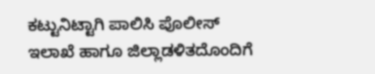ಕಟ್ಟುನಿಟ್ಟಾಗಿ ಪಾಲಿಸಿ ಪೊಲೀಸ್ ಇಲಾಖೆ ಹಾಗೂ ಜಿಲ್ಲಾಡಳಿತದೊಂದಿಗೆ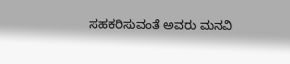ಸಹಕರಿಸುವಂತೆ ಅವರು ಮನವಿ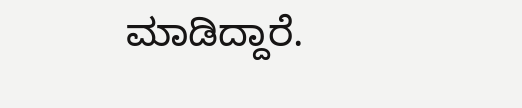ಮಾಡಿದ್ದಾರೆ.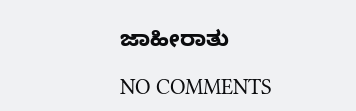ಜಾಹೀರಾತು

NO COMMENTS